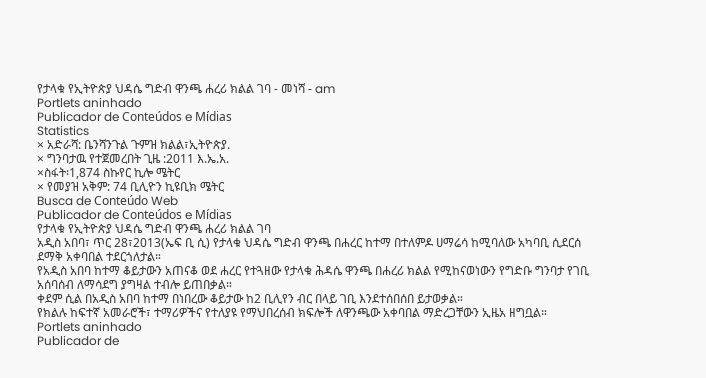የታላቁ የኢትዮጵያ ህዳሴ ግድብ ዋንጫ ሐረሪ ክልል ገባ - መነሻ - am
Portlets aninhado
Publicador de Conteúdos e Mídias
Statistics
× አድራሻ: ቤንሻንጉል ጉምዝ ክልል፣ኢትዮጵያ.
× ግንባታዉ የተጀመረበት ጊዜ :2011 እ.ኤ.አ.
×ስፋት፡1,874 ስኩየር ኪሎ ሜትር
× የመያዝ አቅም: 74 ቢሊዮን ኪዩቢክ ሜትር
Busca de Conteúdo Web
Publicador de Conteúdos e Mídias
የታላቁ የኢትዮጵያ ህዳሴ ግድብ ዋንጫ ሐረሪ ክልል ገባ
አዲስ አበባ፣ ጥር 28፣2013(ኤፍ ቢ ሲ) የታላቁ ህዳሴ ግድብ ዋንጫ በሐረር ከተማ በተለምዶ ሀማሬሳ ከሚባለው አካባቢ ሲደርሰ ደማቅ አቀባበል ተደርጎለታል።
የአዲስ አበባ ከተማ ቆይታውን አጠናቆ ወደ ሐረር የተጓዘው የታላቁ ሕዳሴ ዋንጫ በሐረሪ ክልል የሚከናወነውን የግድቡ ግንባታ የገቢ አሰባሰብ ለማሳደግ ያግዛል ተብሎ ይጠበቃል።
ቀደም ሲል በአዲስ አበባ ከተማ በነበረው ቆይታው ከ2 ቢሊየን ብር በላይ ገቢ እንደተሰበሰበ ይታወቃል።
የክልሉ ከፍተኛ አመራሮች፣ ተማሪዎችና የተለያዩ የማህበረሰብ ክፍሎች ለዋንጫው አቀባበል ማድረጋቸውን ኢዜአ ዘግቧል።
Portlets aninhado
Publicador de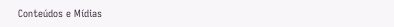Conteúdos e Mídias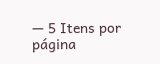— 5 Itens por página